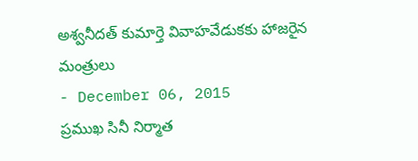అశ్వనీదత్ కుమార్తె వివాహవేడుకకు హాజరైన మంత్రులు
- December 06, 2015
ప్రముఖ సినీ నిర్మాత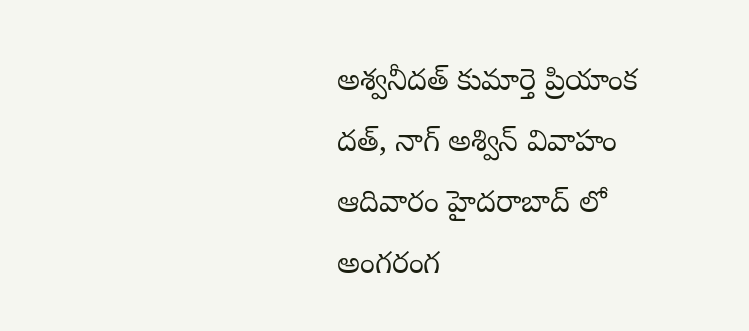అశ్వనీదత్ కుమార్తె ప్రియాంక దత్, నాగ్ అశ్విన్ వివాహం ఆదివారం హైదరాబాద్ లో అంగరంగ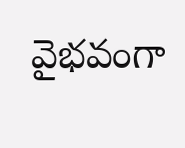వైభవంగా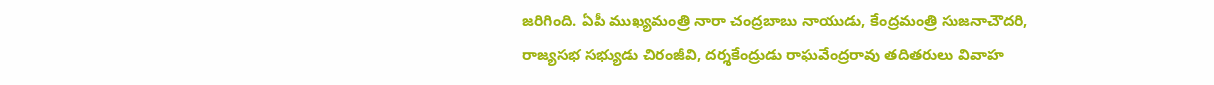జరిగింది. ఏపీ ముఖ్యమంత్రి నారా చంద్రబాబు నాయుడు, కేంద్రమంత్రి సుజనాచౌదరి, రాజ్యసభ సభ్యుడు చిరంజీవి, దర్శకేంద్రుడు రాఘవేంద్రరావు తదితరులు వివాహ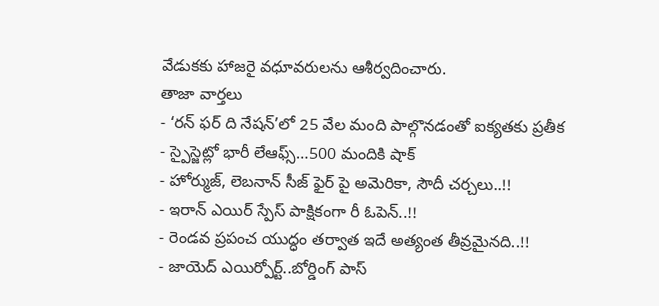వేడుకకు హాజరై వధూవరులను ఆశీర్వదించారు.
తాజా వార్తలు
- ‘రన్ ఫర్ ది నేషన్’లో 25 వేల మంది పాల్గొనడంతో ఐక్యతకు ప్రతీక
- స్పైస్జెట్లో భారీ లేఆఫ్స్…500 మందికి షాక్
- హోర్ముజ్, లెబనాన్ సీజ్ ఫైర్ పై అమెరికా, సౌదీ చర్చలు..!!
- ఇరాన్ ఎయిర్ స్పేస్ పాక్షికంగా రీ ఓపెన్..!!
- రెండవ ప్రపంచ యుద్ధం తర్వాత ఇదే అత్యంత తీవ్రమైనది..!!
- జాయెద్ ఎయిర్పోర్ట్..బోర్డింగ్ పాస్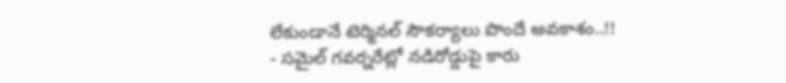లేకుండానే టెర్మినల్ సౌకర్యాలు పొందే అవకాశం..!!
- సమైల్ గవర్నరేట్లో నడిరోడ్డుపై కారు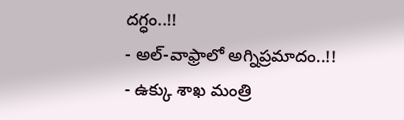దగ్ధం..!!
- అల్-వాఫ్రాలో అగ్నిప్రమాదం..!!
- ఉక్కు శాఖ మంత్రి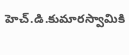హెచ్.డి.కుమారస్వామికి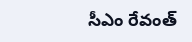సీఎం రేవంత్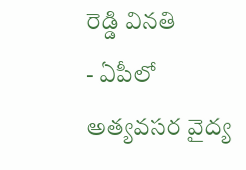రెడ్డి వినతి
- ఏపీలో అత్యవసర వైద్య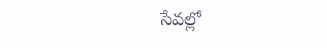సేవల్లో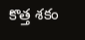కొత్త శకం